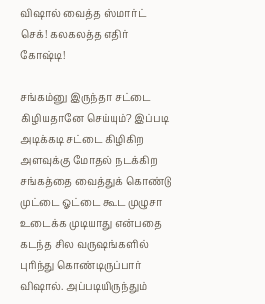விஷால் வைத்த ஸ்மார்ட் செக்! கலகலத்த எதிர் கோஷ்டி!

சங்கம்னு இருந்தா சட்டை கிழியதானே செய்யும்? இப்படி அடிக்கடி சட்டை கிழிகிற அளவுக்கு மோதல் நடக்கிற சங்கத்தை வைத்துக் கொண்டு முட்டை ஓட்டை கூட முழுசா உடைக்க முடியாது என்பதை கடந்த சில வருஷங்களில் புரிந்து கொண்டிருப்பார் விஷால். அப்படியிருந்தும்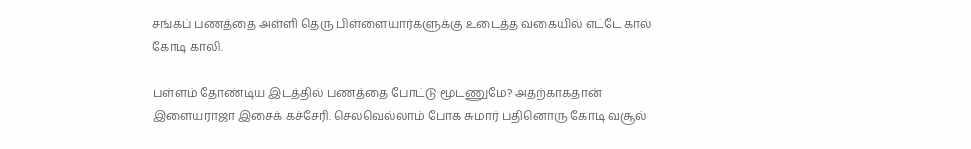சங்கப் பணத்தை அள்ளி தெரு பிள்ளையார்களுக்கு உடைத்த வகையில் எட்டே கால் கோடி காலி.

பள்ளம் தோண்டிய இடத்தில் பணத்தை போட்டு மூடணுமே? அதற்காகதான் இளையராஜா இசைக் கச்சேரி. செலவெல்லாம் போக சுமார் பதினொரு கோடி வசூல்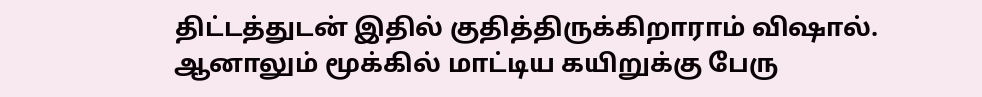திட்டத்துடன் இதில் குதித்திருக்கிறாராம் விஷால். ஆனாலும் மூக்கில் மாட்டிய கயிறுக்கு பேரு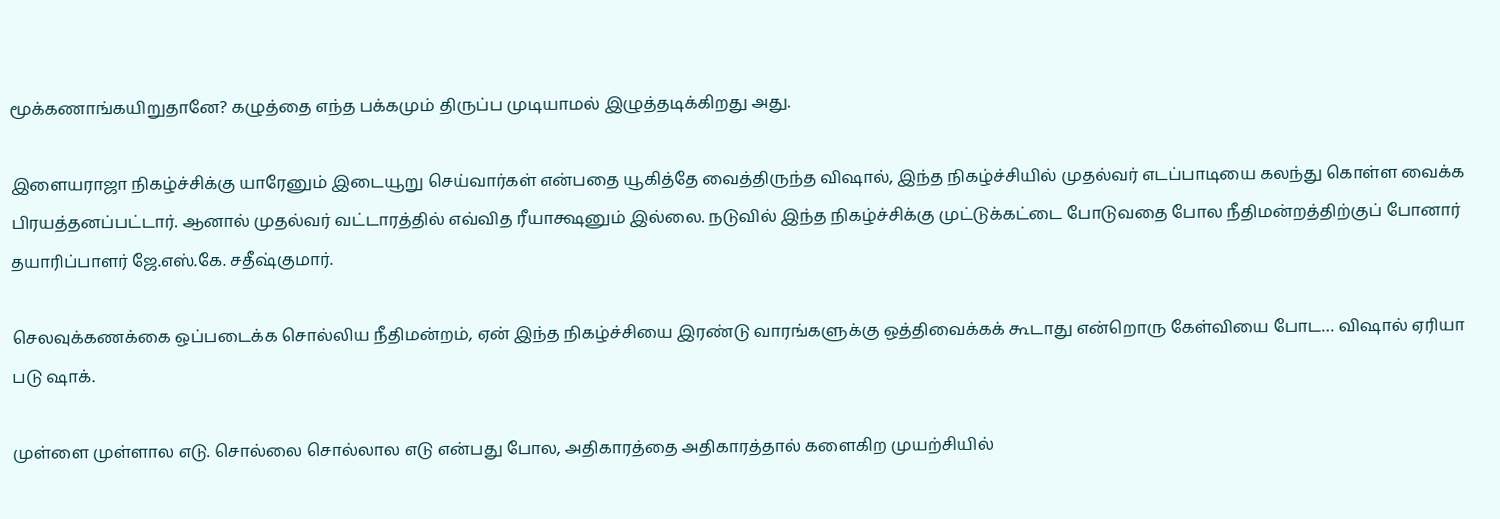மூக்கணாங்கயிறுதானே? கழுத்தை எந்த பக்கமும் திருப்ப முடியாமல் இழுத்தடிக்கிறது அது.

இளையராஜா நிகழ்ச்சிக்கு யாரேனும் இடையூறு செய்வார்கள் என்பதை யூகித்தே வைத்திருந்த விஷால், இந்த நிகழ்ச்சியில் முதல்வர் எடப்பாடியை கலந்து கொள்ள வைக்க பிரயத்தனப்பட்டார். ஆனால் முதல்வர் வட்டாரத்தில் எவ்வித ரீயாக்ஷனும் இல்லை. நடுவில் இந்த நிகழ்ச்சிக்கு முட்டுக்கட்டை போடுவதை போல நீதிமன்றத்திற்குப் போனார் தயாரிப்பாளர் ஜே.எஸ்.கே. சதீஷ்குமார்.

செலவுக்கணக்கை ஒப்படைக்க சொல்லிய நீதிமன்றம், ஏன் இந்த நிகழ்ச்சியை இரண்டு வாரங்களுக்கு ஒத்திவைக்கக் கூடாது என்றொரு கேள்வியை போட… விஷால் ஏரியா படு ஷாக்.

முள்ளை முள்ளால எடு. சொல்லை சொல்லால எடு என்பது போல, அதிகாரத்தை அதிகாரத்தால் களைகிற முயற்சியில்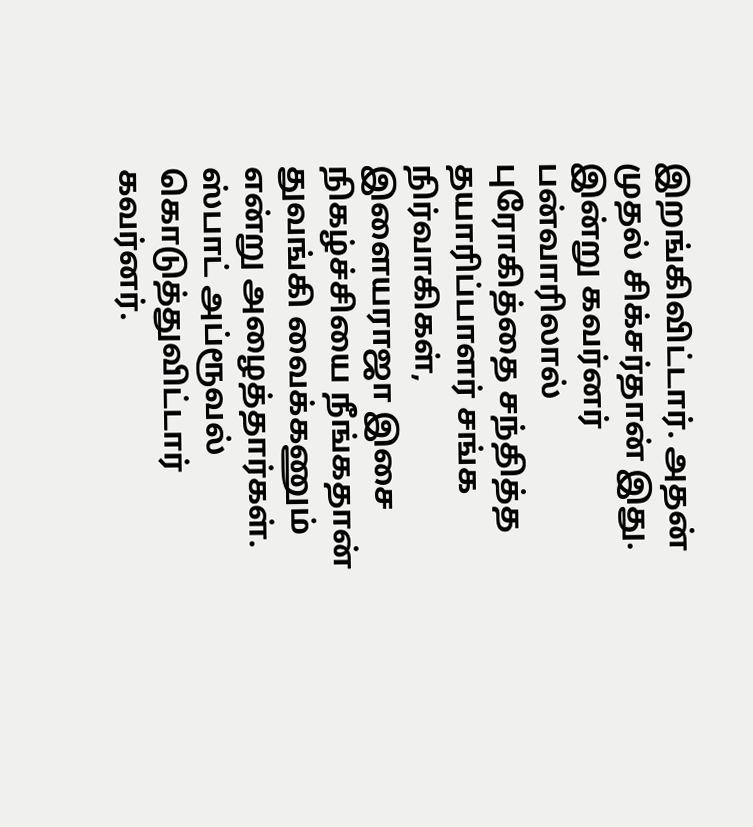இறங்கிவிட்டார். அதன் முதல் சிக்சர்தான் இது. இன்று கவர்னர் பன்வாரிலால் புரோகித்தை சந்தித்த தயாரிப்பாளர் சங்க நிர்வாகிகள், இளையராஜா இசை நிகழ்ச்சியை நீங்கதான் துவங்கி வைக்கணும் என்று அழைத்தார்கள். ஸ்பாட் அப்ரூவல் கொடுத்துவிட்டார் கவர்னர்.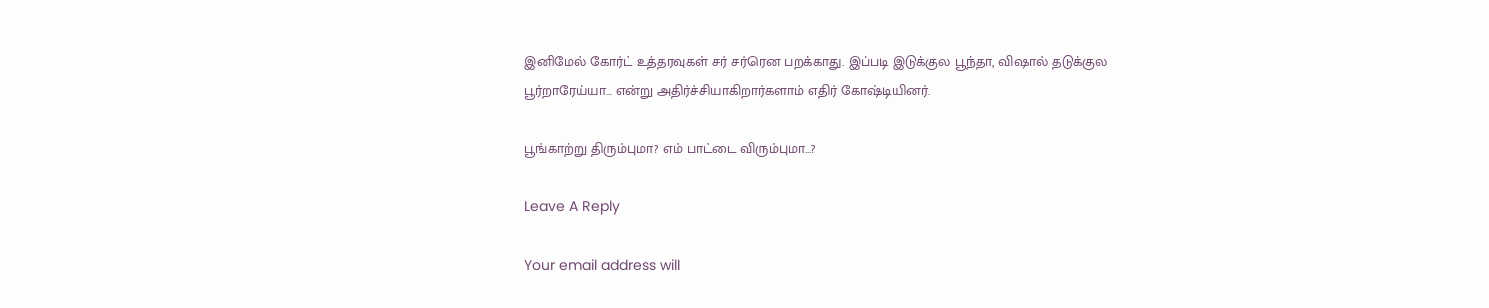இனிமேல் கோர்ட் உத்தரவுகள் சர் சர்ரென பறக்காது. இப்படி இடுக்குல பூந்தா, விஷால் தடுக்குல பூர்றாரேய்யா… என்று அதிர்ச்சியாகிறார்களாம் எதிர் கோஷ்டியினர்.

பூங்காற்று திரும்புமா? எம் பாட்டை விரும்புமா…?

Leave A Reply

Your email address will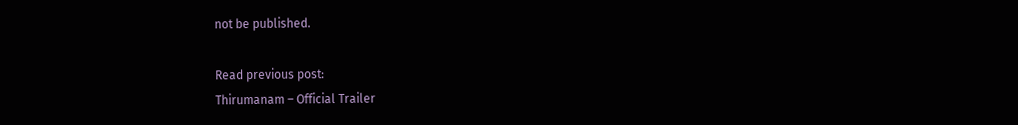not be published.

Read previous post:
Thirumanam – Official Trailer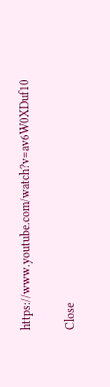https://www.youtube.com/watch?v=av6W0XDuf10

Close